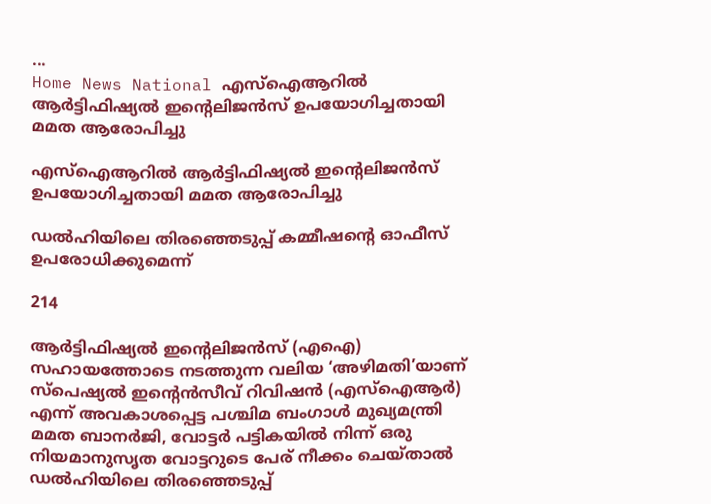...
Home News National എസ്‌ഐആറിൽ ആർട്ടിഫിഷ്യൽ ഇൻ്റെലിജൻസ് ഉപയോഗിച്ചതായി മമത ആരോപിച്ചു

എസ്‌ഐആറിൽ ആർട്ടിഫിഷ്യൽ ഇൻ്റെലിജൻസ് ഉപയോഗിച്ചതായി മമത ആരോപിച്ചു

ഡൽഹിയിലെ തിരഞ്ഞെടുപ്പ് കമ്മീഷൻ്റെ ഓഫീസ് ഉപരോധിക്കുമെന്ന്

214

ആർട്ടിഫിഷ്യൽ ഇൻ്റെലിജൻസ് (എഐ) സഹായത്തോടെ നടത്തുന്ന വലിയ ‘അഴിമതി’യാണ് സ്‌പെഷ്യൽ ഇൻ്റെൻസീവ് റിവിഷൻ (എസ്‌ഐആർ) എന്ന് അവകാശപ്പെട്ട പശ്ചിമ ബംഗാൾ മുഖ്യമന്ത്രി മമത ബാനർജി, വോട്ടർ പട്ടികയിൽ നിന്ന് ഒരു നിയമാനുസൃത വോട്ടറുടെ പേര് നീക്കം ചെയ്‌താൽ ഡൽഹിയിലെ തിരഞ്ഞെടുപ്പ്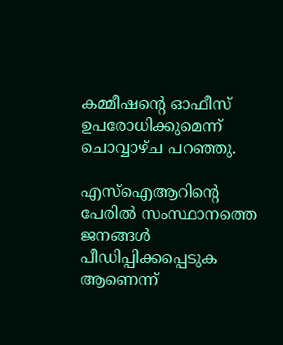കമ്മീഷൻ്റെ ഓഫീസ് ഉപരോധിക്കുമെന്ന് ചൊവ്വാഴ്‌ച പറഞ്ഞു.

എസ്‌ഐആറിൻ്റെ പേരിൽ സംസ്ഥാനത്തെ ജനങ്ങൾ പീഡിപ്പിക്കപ്പെടുക ആണെന്ന്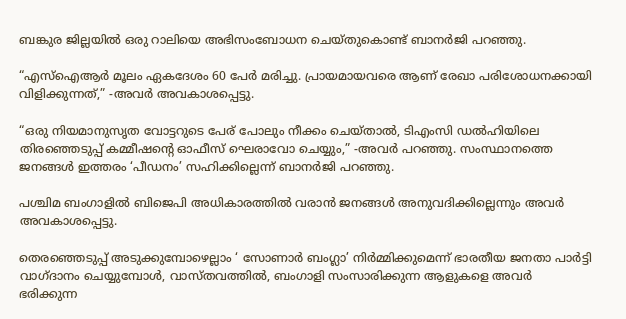ബങ്കുര ജില്ലയിൽ ഒരു റാലിയെ അഭിസംബോധന ചെയ്‌തുകൊണ്ട് ബാനർജി പറഞ്ഞു.

“എസ്‌ഐആർ മൂലം ഏകദേശം 60 പേർ മരിച്ചു. പ്രായമായവരെ ആണ് രേഖാ പരിശോധനക്കായി വിളിക്കുന്നത്,” -അവർ അവകാശപ്പെട്ടു.

“ഒരു നിയമാനുസൃത വോട്ടറുടെ പേര് പോലും നീക്കം ചെയ്‌താൽ, ടിഎംസി ഡൽഹിയിലെ തിരഞ്ഞെടുപ്പ് കമ്മീഷൻ്റെ ഓഫീസ് ഘെരാവോ ചെയ്യും,” -അവർ പറഞ്ഞു. സംസ്ഥാനത്തെ ജനങ്ങൾ ഇത്തരം ‘പീഡനം’ സഹിക്കില്ലെന്ന് ബാനർജി പറഞ്ഞു.

പശ്ചിമ ബംഗാളിൽ ബിജെപി അധികാരത്തിൽ വരാൻ ജനങ്ങൾ അനുവദിക്കില്ലെന്നും അവർ അവകാശപ്പെട്ടു.

തെരഞ്ഞെടുപ്പ് അടുക്കുമ്പോഴെല്ലാം ‘ സോണാർ ബംഗ്ലാ’ നിർമ്മിക്കുമെന്ന് ഭാരതീയ ജനതാ പാർട്ടി വാഗ്ദാനം ചെയ്യുമ്പോൾ, വാസ്‌തവത്തിൽ, ബംഗാളി സംസാരിക്കുന്ന ആളുകളെ അവർ ഭരിക്കുന്ന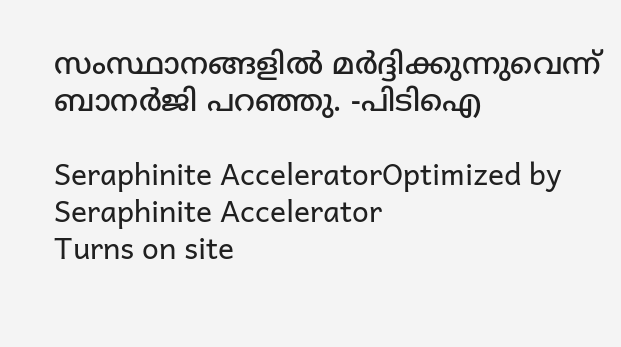സംസ്ഥാനങ്ങളിൽ മർദ്ദിക്കുന്നുവെന്ന് ബാനർജി പറഞ്ഞു. -പിടിഐ

Seraphinite AcceleratorOptimized by Seraphinite Accelerator
Turns on site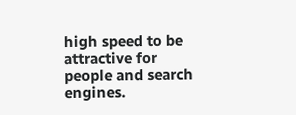high speed to be attractive for people and search engines.